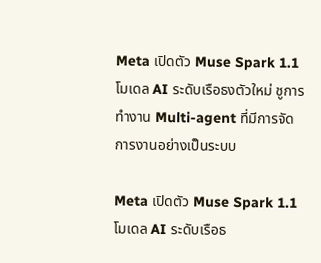Meta เปิดตัว Muse Spark 1.1 โมเดล AI ระดับเรือธงตัวใหม่ ชูการทำงาน Multi-agent ที่มีการจัดการงานอย่างเป็นระบบ

Meta เปิดตัว Muse Spark 1.1 โมเดล AI ระดับเรือธ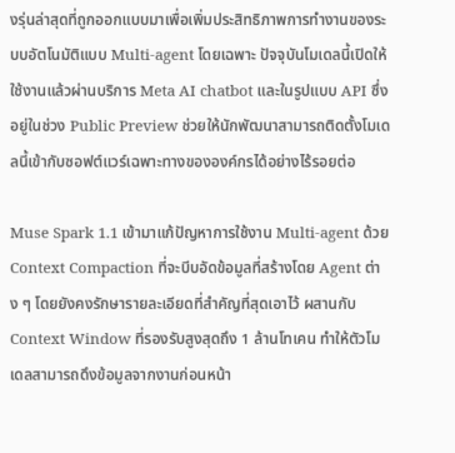งรุ่นล่าสุดที่ถูกออกแบบมาเพื่อเพิ่มประสิทธิภาพการทำงานของระบบอัตโนมัติแบบ Multi-agent โดยเฉพาะ ปัจจุบันโมเดลนี้เปิดให้ใช้งานแล้วผ่านบริการ Meta AI chatbot และในรูปแบบ API ซึ่งอยู่ในช่วง Public Preview ช่วยให้นักพัฒนาสามารถติดตั้งโมเดลนี้เข้ากับซอฟต์แวร์เฉพาะทางขององค์กรได้อย่างไร้รอยต่อ

Muse Spark 1.1 เข้ามาแก้ปัญหาการใช้งาน Multi-agent ด้วย Context Compaction ที่จะบีบอัดข้อมูลที่สร้างโดย Agent ต่าง ๆ โดยยังคงรักษารายละเอียดที่สำคัญที่สุดเอาไว้ ผสานกับ Context Window ที่รองรับสูงสุดถึง 1 ล้านโทเคน ทำให้ตัวโมเดลสามารถดึงข้อมูลจากงานก่อนหน้า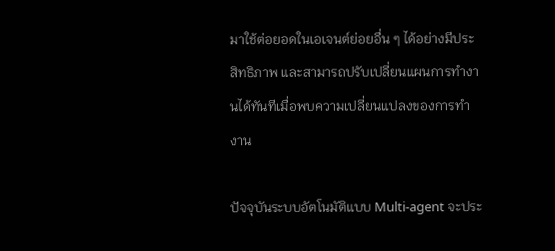มาใช้ต่อยอดในเอเจนต์ย่อยอื่น ๆ ได้อย่างมีประสิทธิภาพ และสามารถปรับเปลี่ยนแผนการทำงานได้ทันทีเมื่อพบความเปลี่ยนแปลงของการทำงาน

ปัจจุบันระบบอัตโนมัติแบบ Multi-agent จะประ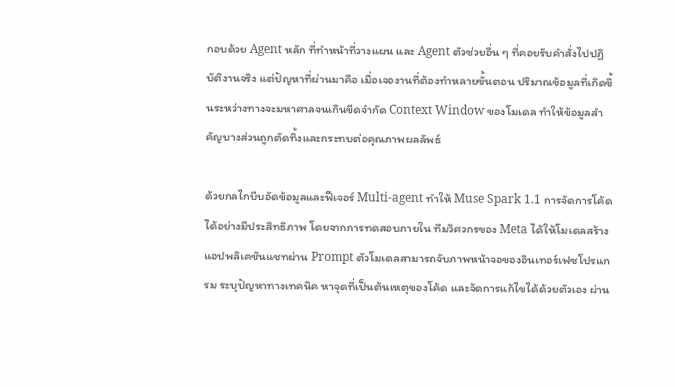กอบด้วย Agent หลัก ที่ทำหน้าที่วางแผน และ Agent ตัวช่วยอื่น ๆ ที่คอยรับคำสั่งไปปฏิบัติงานจริง แต่ปัญหาที่ผ่านมาคือ เมื่อเจองานที่ต้องทำหลายขั้นตอน ปริมาณข้อมูลที่เกิดขึ้นระหว่างทางจะมหาศาลจนเกินขีดจำกัด Context Window ของโมเดล ทำให้ข้อมูลสำคัญบางส่วนถูกตัดทิ้งและกระทบต่อคุณภาพผลลัพธ์

ด้วยกลไกบีบอัดข้อมูลและฟีเจอร์ Multi-agent ทำให้ Muse Spark 1.1 การจัดการโค้ดได้อย่างมีประสิทธิภาพ โดยจากการทดสอบภายใน ทีมวิศวกรของ Meta ได้ให้โมเดลสร้างแอปพลิเคชันแชทผ่าน Prompt ตัวโมเดลสามารถจับภาพหน้าจอของอินเทอร์เฟซโปรแกรม ระบุปัญหาทางเทคนิค หาจุดที่เป็นต้นเหตุของโค้ด และจัดการแก้ไขได้ด้วยตัวเอง ผ่าน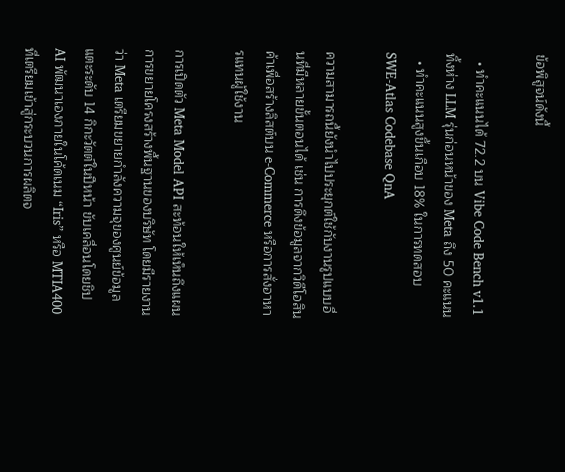ข้อพิสูจน์ดังนี้

  • ทำคะแนนได้ 72.2 บน Vibe Code Bench v1.1 ทิ้งห่าง LLM รุ่นก่อนหน้าของ Meta ถึง 50 คะแนน
  • ทำคะแนนสูงขึ้นเกือบ 18% ในการทดสอบ SWE-Atlas Codebase QnA

ความสามารถนี้ยังนำไปประยุกต์ใช้กับงานรูปแบบอื่นที่มีหลายขั้นตอนได้ เช่น การดึงข้อมูลจากวิดีโอสินค้าเพื่อสร้างลิสต์บน e-Commerce หรือการสั่งอาหารแทนผู้ใช้งาน

การเปิดตัว Meta Model API สะท้อนให้เห็นถึงแผนการขยายโครงสร้างพื้นฐานของบริษัท โดยมีรายงานว่า Meta เตรียมขยายกำลังความจุของศูนย์ข้อมูลแตะระดับ 14 กิกะวัตต์ในปีหน้า ขับเคลื่อนโดยชิป AI พัฒนาเองภายในโค้ดเนม “Iris” หรือ MTIA400 ที่เตรียมเข้าสู่กระบวนการผลิตจ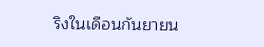ริงในเดือนกันยายน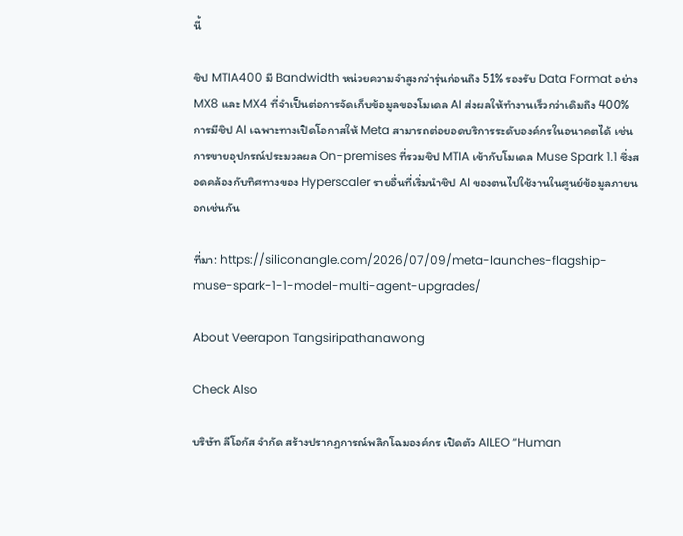นี้

ชิป MTIA400 มี Bandwidth หน่วยความจำสูงกว่ารุ่นก่อนถึง 51% รองรับ Data Format อย่าง MX8 และ MX4 ที่จำเป็นต่อการจัดเก็บข้อมูลของโมเดล AI ส่งผลให้ทำงานเร็วกว่าเดิมถึง 400% การมีชิป AI เฉพาะทางเปิดโอกาสให้ Meta สามารถต่อยอดบริการระดับองค์กรในอนาคตได้ เช่น การขายอุปกรณ์ประมวลผล On-premises ที่รวมชิป MTIA เข้ากับโมเดล Muse Spark 1.1 ซึ่งสอดคล้องกับทิศทางของ Hyperscaler รายอื่นที่เริ่มนำชิป AI ของตนไปใช้งานในศูนย์ข้อมูลภายนอกเช่นกัน

ที่มา: https://siliconangle.com/2026/07/09/meta-launches-flagship-muse-spark-1-1-model-multi-agent-upgrades/

About Veerapon Tangsiripathanawong

Check Also

บริษัท ลีโอกัส จำกัด สร้างปรากฏการณ์พลิกโฉมองค์กร เปิดตัว AILEO “Human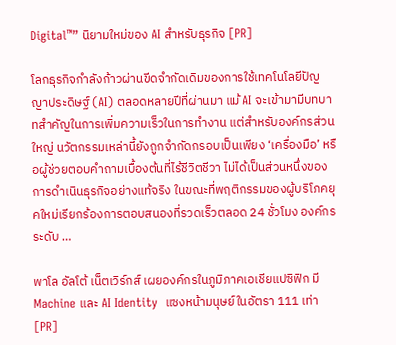Digital™” นิยามใหม่ของ AI สำหรับธุรกิจ [PR]

โลกธุรกิจกำลังก้าวผ่านขีดจำกัดเดิมของการใช้เทคโนโลยีปัญญาประดิษฐ์ (AI) ตลอดหลายปีที่ผ่านมา แม้ AI จะเข้ามามีบทบาทสำคัญในการเพิ่มความเร็วในการทำงาน แต่สำหรับองค์กรส่วนใหญ่ นวัตกรรมเหล่านี้ยังถูกจำกัดกรอบเป็นเพียง ‘เครื่องมือ’ หรือผู้ช่วยตอบคำถามเบื้องต้นที่ไร้ชีวิตชีวา ไม่ได้เป็นส่วนหนึ่งของการดำเนินธุรกิจอย่างแท้จริง ในขณะที่พฤติกรรมของผู้บริโภคยุคใหม่เรียกร้องการตอบสนองที่รวดเร็วตลอด 24 ชั่วโมง องค์กรระดับ …

พาโล อัลโต้ เน็ตเวิร์กส์ เผยองค์กรในภูมิภาคเอเชียแปซิฟิก มี Machine และ AI Identity  แซงหน้ามนุษย์ในอัตรา 111 เท่า [PR]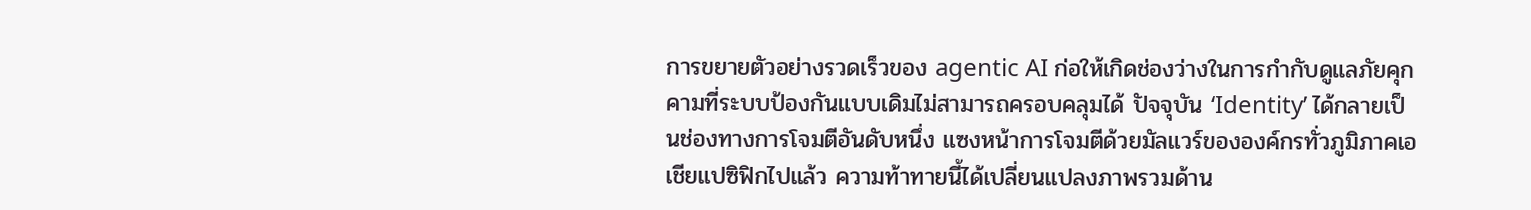การขยายตัวอย่างรวดเร็วของ agentic AI ก่อให้เกิดช่องว่างในการกำกับดูแลภัยคุกคามที่ระบบป้องกันแบบเดิมไม่สามารถครอบคลุมได้ ปัจจุบัน ‘Identity’ ได้กลายเป็นช่องทางการโจมตีอันดับหนึ่ง แซงหน้าการโจมตีด้วยมัลแวร์ขององค์กรทั่วภูมิภาคเอเชียแปซิฟิกไปแล้ว ความท้าทายนี้ได้เปลี่ยนแปลงภาพรวมด้าน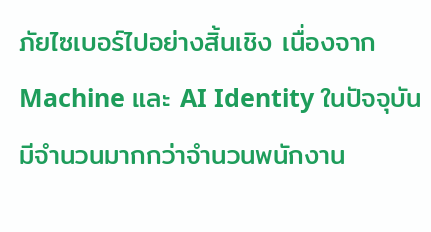ภัยไซเบอร์ไปอย่างสิ้นเชิง เนื่องจาก Machine และ AI Identity ในปัจจุบันมีจำนวนมากกว่าจำนวนพนักงาน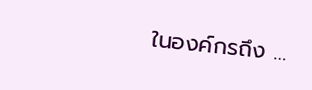ในองค์กรถึง …